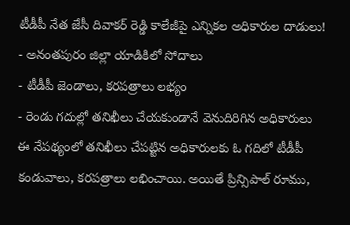టీడీపీ నేత జేసీ దివాకర్ రెడ్డి కాలేజీపై ఎన్నికల అధికారుల దాడులు!
- అనంతపురం జిల్లా యాడికిలో సోదాలు
- టీడీపీ జెండాలు, కరపత్రాలు లభ్యం
- రెండు గదుల్లో తనిఖీలు చేయకుండానే వెనుదిరిగిన అధికారులు
ఈ నేపథ్యంలో తనిఖీలు చేపట్టిన అధికారులకు ఓ గదిలో టీడీపీ కండువాలు, కరపత్రాలు లభించాయి. అయితే ప్రిన్సిపాల్ రూము,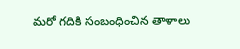మరో గదికి సంబంధించిన తాళాలు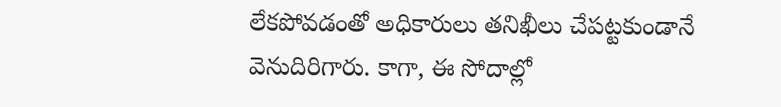లేకపోవడంతో అధికారులు తనిఖీలు చేపట్టకుండానే వెనుదిరిగారు. కాగా, ఈ సోదాల్లో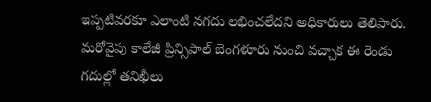ఇప్పటివరకూ ఎలాంటి నగదు లభించలేదని అధికారులు తెలిపారు. మరోవైపు కాలేజీ ప్రిన్సిపాల్ బెంగళూరు నుంచి వచ్చాక ఈ రెండు గదుల్లో తనిఖీలు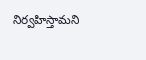నిర్వహిస్తామని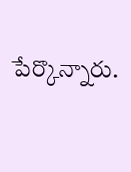పేర్కొన్నారు.